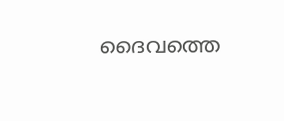ദൈവത്തെ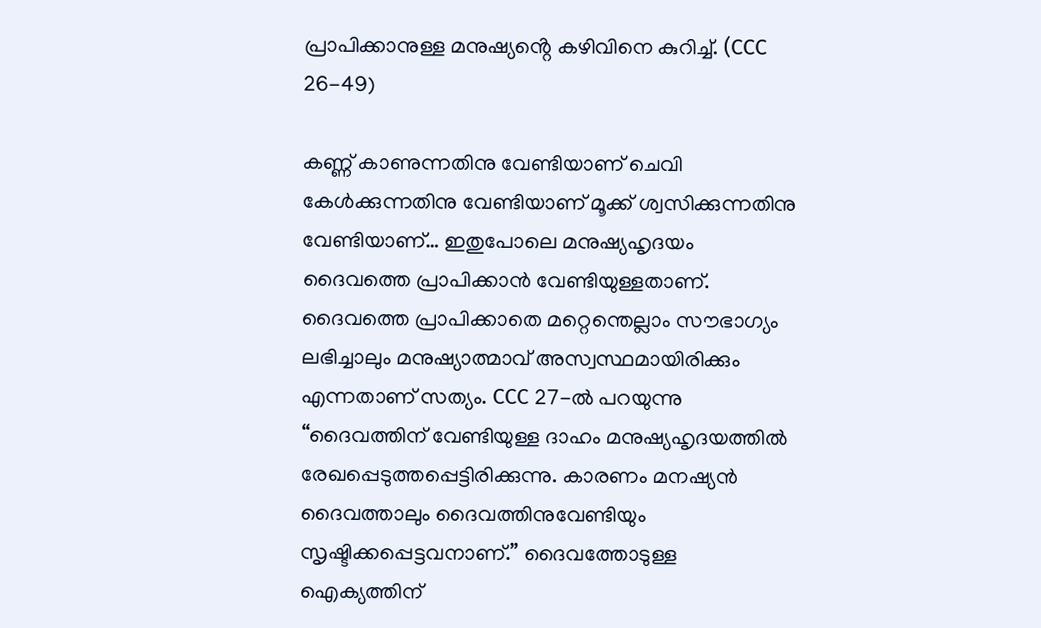പ്രാപിക്കാനുള്ള മനുഷ്യൻ്റെ കഴിവിനെ കുറിച്ച്. (CCC 26-49)

കണ്ണ് കാണുന്നതിനു വേണ്ടിയാണ് ചെവി കേൾക്കുന്നതിനു വേണ്ടിയാണ് മൂക്ക് ശ്വസിക്കുന്നതിനു വേണ്ടിയാണ്… ഇതുപോലെ മനുഷ്യഹൃദയം ദൈവത്തെ പ്രാപിക്കാൻ വേണ്ടിയുള്ളതാണ്. ദൈവത്തെ പ്രാപിക്കാതെ മറ്റെന്തെല്ലാം സൗഭാഗ്യം ലഭിച്ചാലും മനുഷ്യാത്മാവ് അസ്വസ്ഥമായിരിക്കും എന്നതാണ് സത്യം. CCC 27-ൽ പറയുന്നു “ദൈവത്തിന് വേണ്ടിയുള്ള ദാഹം മനുഷ്യഹൃദയത്തിൽ രേഖപ്പെടുത്തപ്പെട്ടിരിക്കുന്നു. കാരണം മനഷ്യൻ ദൈവത്താലും ദൈവത്തിനുവേണ്ടിയും സൃഷ്ടിക്കപ്പെട്ടവനാണ്.” ദൈവത്തോടുള്ള ഐക്യത്തിന്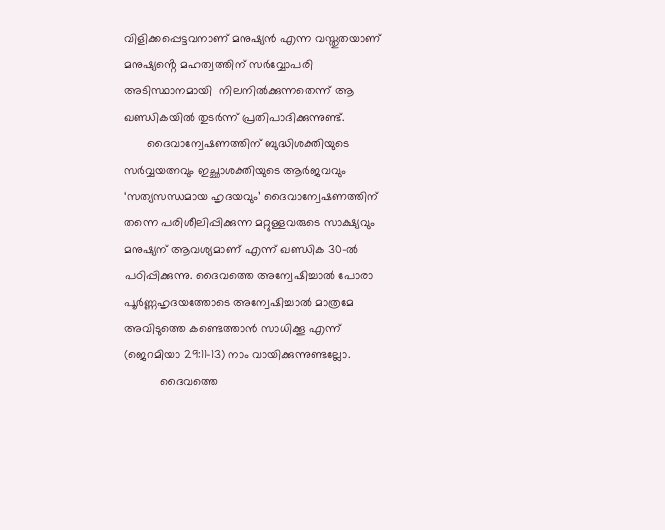വിളിക്കപ്പെട്ടവനാണ് മനുഷ്യൻ എന്ന വസ്തുതയാണ് മനുഷ്യൻ്റെ മഹത്വത്തിന് സർവ്വോപരി അടിസ്ഥാനമായി  നിലനിൽക്കുന്നതെന്ന് ആ ഖണ്ഡികയിൽ തുടർന്ന് പ്രതിപാദിക്കുന്നുണ്ട്.
       ദൈവാന്വേഷണത്തിന് ബുദ്ധിശക്തിയുടെ സർവ്വയത്നവും ഇച്ഛാശക്തിയുടെ ആർജവവും ‘സത്യസന്ധമായ ഹൃദയവും’ ദൈവാന്വേഷണത്തിന്  തന്നെ പരിശീലിപ്പിക്കുന്ന മറ്റുള്ളവരുടെ സാക്ഷ്യവും മനുഷ്യന് ആവശ്യമാണ് എന്ന് ഖണ്ഡിക 30-ൽ പഠിപ്പിക്കുന്നു. ദൈവത്തെ അന്വേഷിച്ചാൽ പോരാ പൂർണ്ണഹൃദയത്തോടെ അന്വേഷിച്ചാൽ മാത്രമേ അവിടുത്തെ കണ്ടെത്താൻ സാധിക്കൂ എന്ന് (ജെറമിയാ 29:11-13) നാം വായിക്കുന്നുണ്ടല്ലോ.
           ദൈവത്തെ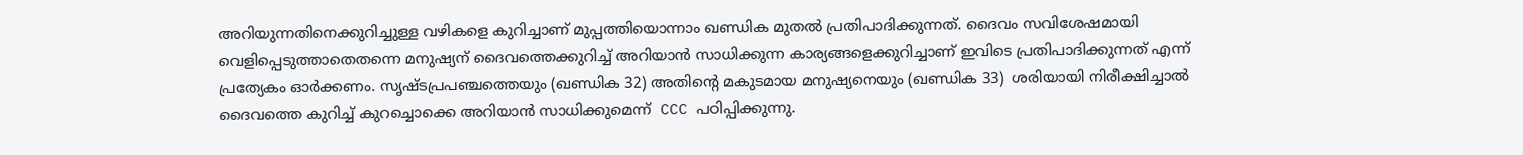അറിയുന്നതിനെക്കുറിച്ചുള്ള വഴികളെ കുറിച്ചാണ് മുപ്പത്തിയൊന്നാം ഖണ്ഡിക മുതൽ പ്രതിപാദിക്കുന്നത്. ദൈവം സവിശേഷമായി വെളിപ്പെടുത്താതെതന്നെ മനുഷ്യന് ദൈവത്തെക്കുറിച്ച് അറിയാൻ സാധിക്കുന്ന കാര്യങ്ങളെക്കുറിച്ചാണ് ഇവിടെ പ്രതിപാദിക്കുന്നത് എന്ന് പ്രത്യേകം ഓർക്കണം. സൃഷ്ടപ്രപഞ്ചത്തെയും (ഖണ്ഡിക 32) അതിൻ്റെ മകുടമായ മനുഷ്യനെയും (ഖണ്ഡിക 33)  ശരിയായി നിരീക്ഷിച്ചാൽ ദൈവത്തെ കുറിച്ച് കുറച്ചൊക്കെ അറിയാൻ സാധിക്കുമെന്ന്  CCC പഠിപ്പിക്കുന്നു.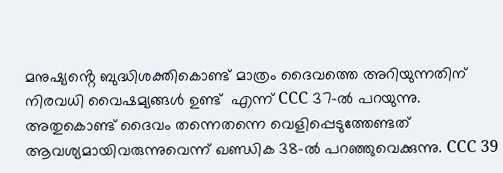മനുഷ്യൻ്റെ ബുദ്ധിശക്തികൊണ്ട് മാത്രം ദൈവത്തെ അറിയുന്നതിന് നിരവധി വൈഷമ്യങ്ങൾ ഉണ്ട്  എന്ന് CCC 37-ൽ പറയുന്നു. അതുകൊണ്ട് ദൈവം തന്നെതന്നെ വെളിപ്പെടുത്തേണ്ടത് ആവശ്യമായിവരുന്നുവെന്ന് ഖണ്ഡിക 38-ൽ പറഞ്ഞുവെക്കുന്നു. CCC 39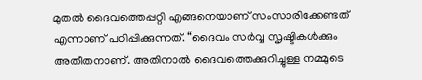മുതൽ ദൈവത്തെപ്പറ്റി എങ്ങനെയാണ് സംസാരിക്കേണ്ടത് എന്നാണ് പഠിപ്പിക്കുന്നത്. “ദൈവം സർവ്വ സൃഷ്ടികൾക്കും അതീതനാണ്. അതിനാൽ ദൈവത്തെക്കുറിച്ചുള്ള നമ്മുടെ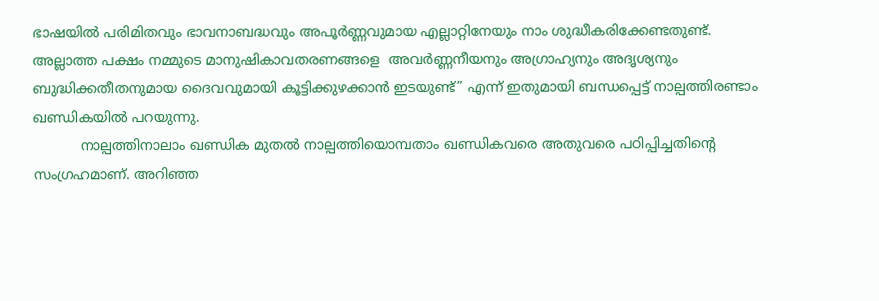ഭാഷയിൽ പരിമിതവും ഭാവനാബദ്ധവും അപൂർണ്ണവുമായ എല്ലാറ്റിനേയും നാം ശുദ്ധീകരിക്കേണ്ടതുണ്ട്. അല്ലാത്ത പക്ഷം നമ്മുടെ മാനുഷികാവതരണങ്ങളെ  അവർണ്ണനീയനും അഗ്രാഹ്യനും അദൃശ്യനും ബുദ്ധിക്കതീതനുമായ ദൈവവുമായി കൂട്ടിക്കുഴക്കാൻ ഇടയുണ്ട്” എന്ന് ഇതുമായി ബന്ധപ്പെട്ട് നാല്പത്തിരണ്ടാം ഖണ്ഡികയിൽ പറയുന്നു.
           നാല്പത്തിനാലാം ഖണ്ഡിക മുതൽ നാല്പത്തിയൊമ്പതാം ഖണ്ഡികവരെ അതുവരെ പഠിപ്പിച്ചതിൻ്റെ സംഗ്രഹമാണ്. അറിഞ്ഞ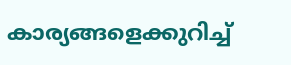കാര്യങ്ങളെക്കുറിച്ച്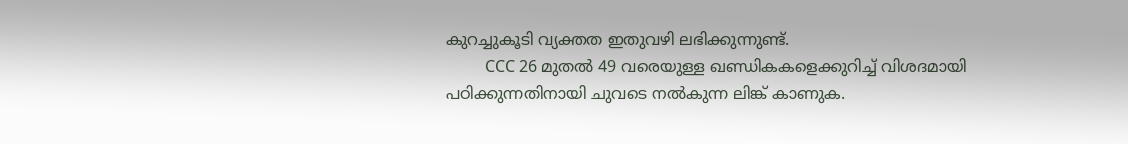കുറച്ചുകൂടി വ്യക്തത ഇതുവഴി ലഭിക്കുന്നുണ്ട്.
          CCC 26 മുതൽ 49 വരെയുള്ള ഖണ്ഡികകളെക്കുറിച്ച് വിശദമായി പഠിക്കുന്നതിനായി ചുവടെ നൽകുന്ന ലിങ്ക് കാണുക.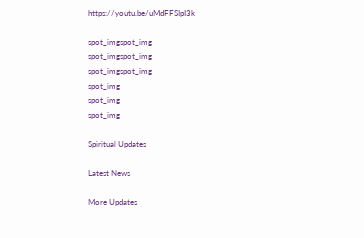https://youtu.be/uMdFFSIpI3k

spot_imgspot_img
spot_imgspot_img
spot_imgspot_img
spot_img
spot_img
spot_img

Spiritual Updates

Latest News

More Updates